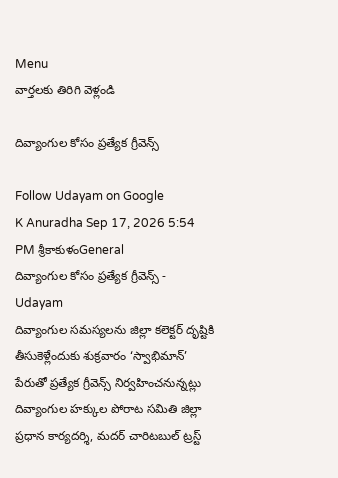Menu
వార్తలకు తిరిగి వెళ్లండి

దివ్యాంగుల కోసం ప్రత్యేక గ్రీవెన్స్

Follow Udayam on Google
K Anuradha Sep 17, 2026 5:54 PM శ్రీకాకుళంGeneral
దివ్యాంగుల కోసం ప్రత్యేక గ్రీవెన్స్ - Udayam
దివ్యాంగుల సమస్యలను జిల్లా కలెక్టర్‌ దృష్టికి తీసుకెళ్లేందుకు శుక్రవారం ‘స్వాభిమాన్‌’ పేరుతో ప్రత్యేక గ్రీవెన్స్‌ నిర్వహించనున్నట్లు దివ్యాంగుల హక్కుల పోరాట సమితి జిల్లా ప్రధాన కార్యదర్శి, మదర్‌ చారిటబుల్‌ ట్రస్ట్‌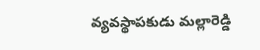వ్యవస్థాపకుడు మల్లారెడ్డి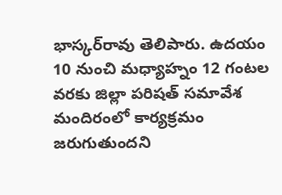భాస్కర్‌రావు తెలిపారు. ఉదయం 10 నుంచి మధ్యాహ్నం 12 గంటల వరకు జిల్లా పరిషత్‌ సమావేశ మందిరంలో కార్యక్రమం జరుగుతుందని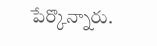పేర్కొన్నారు.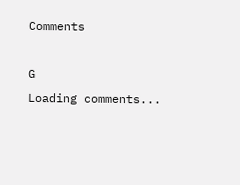Comments

G
Loading comments...